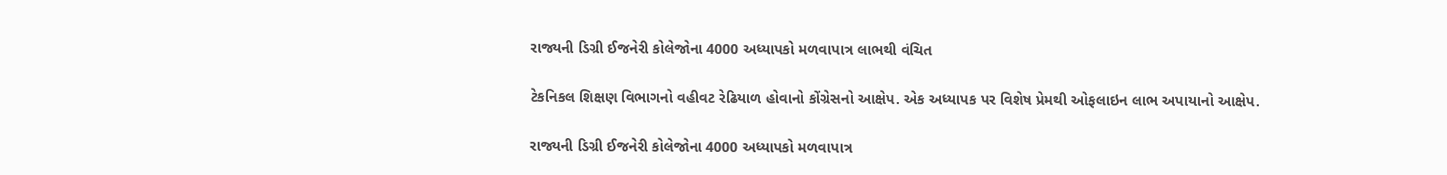રાજ્યની ડિગ્રી ઈજનેરી કોલેજોના 4000 અધ્યાપકો મળવાપાત્ર લાભથી વંચિત

ટેકનિકલ શિક્ષણ વિભાગનો વહીવટ રેઢિયાળ હોવાનો કોંગ્રેસનો આક્ષેપ. એક અધ્યાપક પર વિશેષ પ્રેમથી ઓફલાઇન લાભ અપાયાનો આક્ષેપ.

રાજ્યની ડિગ્રી ઈજનેરી કોલેજોના 4000 અધ્યાપકો મળવાપાત્ર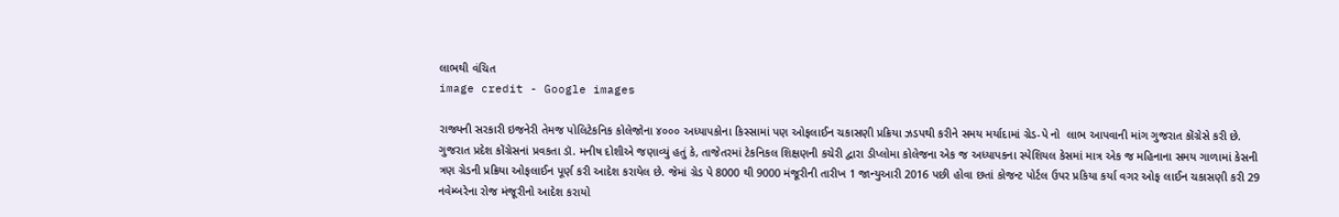લાભથી વંચિત
image credit - Google images

રાજ્યની સરકારી ઇજનેરી તેમજ પોલિટેકનિક કોલેજોના ૪૦૦૦ અધ્યાપકોના કિસ્સામાં પણ ઓફલાઈન ચકાસણી પ્રક્રિયા ઝડપથી કરીને સમય મર્યાદામાં ગ્રેડ-પે નો  લાભ આપવાની માંગ ગુજરાત કોંગ્રેસે કરી છે. ગુજરાત પ્રદેશ કોંગ્રેસનાં પ્રવકતા ડૉ. મનીષ દોશીએ જણાવ્યું હતું કે, તાજેતરમાં ટેકનિકલ શિક્ષણની કચેરી દ્વારા ડીપ્લોમા કોલેજના એક જ અધ્યાપકના સ્પેશિયલ કેસમાં માત્ર એક જ મહિનાના સમય ગાળામાં કેસની ત્રણ ગ્રેડની પ્રક્રિયા ઓફલાઈન પૂર્ણ કરી આદેશ કરાયેલ છે. જેમાં ગ્રેડ પે 8000 થી 9000 મંજૂરીની તારીખ 1 જાન્યુઆરી 2016 પછી હોવા છતાં કોજન્ટ પોર્ટલ ઉપર પ્રકિયા કર્યા વગર ઓફ લાઈન ચકાસણી કરી 29 નવેમ્બરેના રોજ મંજૂરીનો આદેશ કરાયો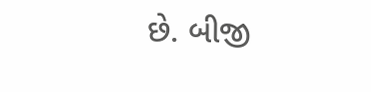છે. બીજી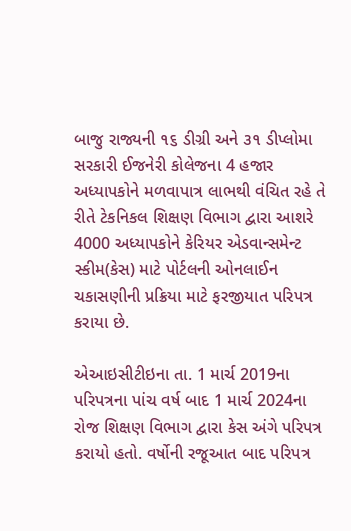બાજુ રાજ્યની ૧૬ ડીગ્રી અને ૩૧ ડીપ્લોમા સરકારી ઈજનેરી કોલેજના 4 હજાર અધ્યાપકોને મળવાપાત્ર લાભથી વંચિત રહે તે રીતે ટેકનિકલ શિક્ષણ વિભાગ દ્વારા આશરે 4000 અધ્યાપકોને કેરિયર એડવાન્સમેન્ટ સ્કીમ(કેસ) માટે પોર્ટલની ઓનલાઈન ચકાસણીની પ્રક્રિયા માટે ફરજીયાત પરિપત્ર કરાયા છે.

એઆઇસીટીઇના તા. 1 માર્ચ 2019ના પરિપત્રના પાંચ વર્ષ બાદ 1 માર્ચ 2024ના રોજ શિક્ષણ વિભાગ દ્વારા કેસ અંગે પરિપત્ર કરાયો હતો. વર્ષોની રજૂઆત બાદ પરિપત્ર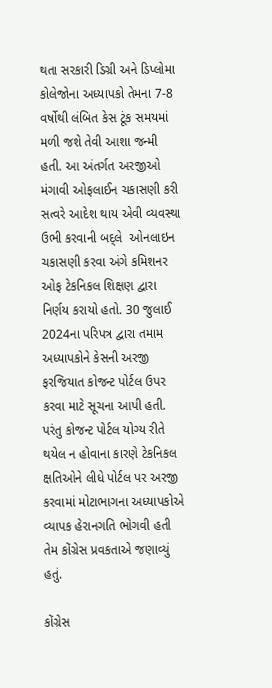થતા સરકારી ડિગ્રી અને ડિપ્લોમા કોલેજોના અધ્યાપકો તેમના 7-8 વર્ષોથી લંબિત કેસ ટૂંક સમયમાં મળી જશે તેવી આશા જન્મી હતી. આ અંતર્ગત અરજીઓ મંગાવી ઓફલાઈન ચકાસણી કરી સત્વરે આદેશ થાય એવી વ્યવસ્થા ઉભી કરવાની બદ્લે  ઓનલાઇન ચકાસણી કરવા અંગે કમિશનર ઓફ ટેકનિકલ શિક્ષણ દ્વારા નિર્ણય કરાયો હતો. 30 જુલાઈ 2024ના પરિપત્ર દ્વારા તમામ અધ્યાપકોને કેસની અરજી ફરજિયાત કોજન્ટ પોર્ટલ ઉપર કરવા માટે સૂચના આપી હતી. પરંતુ કોજન્ટ પોર્ટલ યોગ્ય રીતે થયેલ ન હોવાના કારણે ટેકનિકલ ક્ષતિઓને લીધે પોર્ટલ પર અરજી કરવામાં મોટાભાગના અધ્યાપકોએ વ્યાપક હેરાનગતિ ભોગવી હતી તેમ કોંગ્રેસ પ્રવકતાએ જણાવ્યું હતું.

કોંગ્રેસ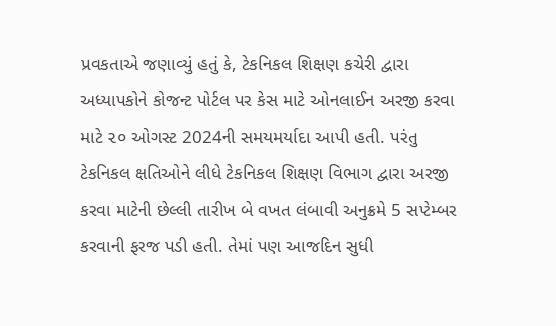પ્રવકતાએ જણાવ્યું હતું કે, ટેકનિકલ શિક્ષણ કચેરી દ્વારા અધ્યાપકોને કોજન્ટ પોર્ટલ પર કેસ માટે ઓનલાઈન અરજી કરવા માટે ૨૦ ઓગસ્ટ 2024ની સમયમર્યાદા આપી હતી. પરંતુ ટેકનિકલ ક્ષતિઓને લીધે ટેકનિકલ શિક્ષણ વિભાગ દ્વારા અરજી કરવા માટેની છેલ્લી તારીખ બે વખત લંબાવી અનુક્રમે 5 સપ્ટેમ્બર કરવાની ફરજ પડી હતી. તેમાં પણ આજદિન સુધી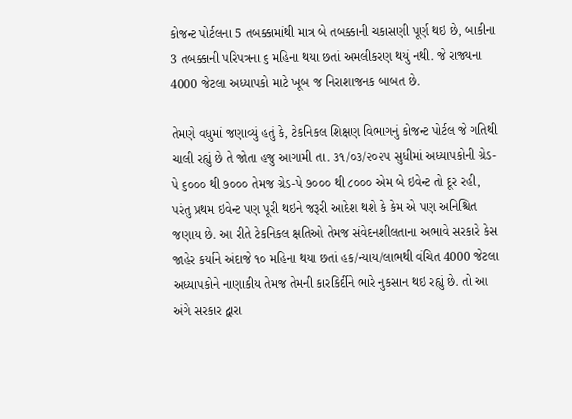કોજન્ટ પોર્ટલના 5 તબક્કામાંથી માત્ર બે તબક્કાની ચકાસણી પૂર્ણ થઇ છે, બાકીના 3 તબક્કાની પરિપત્રના ૬ મહિના થયા છતાં અમલીકરણ થયું નથી. જે રાજ્યના 4000 જેટલા અધ્યાપકો માટે ખૂબ જ નિરાશાજનક બાબત છે.

તેમણે વધુમાં જણાવ્યું હતું કે, ટેકનિકલ શિક્ષણ વિભાગનું કોજન્ટ પોર્ટલ જે ગતિથી ચાલી રહ્યું છે તે જોતા હજુ આગામી તા. ૩૧/૦૩/૨૦૨૫ સુધીમાં અધ્યાપકોની ગ્રેડ-પે ૬૦૦૦ થી ૭૦૦૦ તેમજ ગ્રેડ-પે ૭૦૦૦ થી ૮૦૦૦ એમ બે ઇવેન્ટ તો દૂર રહી, પરંતુ પ્રથમ ઇવેન્ટ પણ પૂરી થઇને જરૂરી આદેશ થશે કે કેમ એ પણ અનિશ્ચિત જણાય છે. આ રીતે ટેકનિકલ ક્ષતિઓ તેમજ સંવેદનશીલતાના અભાવે સરકારે કેસ જાહેર કર્યાને અંદાજે ૧૦ મહિના થયા છતાં હક/ન્યાય/લાભથી વંચિત 4000 જેટલા અધ્યાપકોને નાણાકીય તેમજ તેમની કારકિર્દીને ભારે નુકસાન થઇ રહ્યું છે. તો આ અંગે સરકાર દ્વારા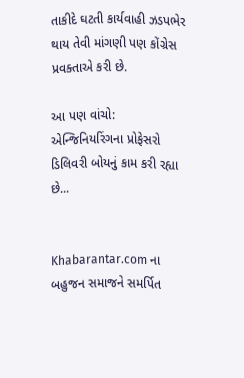તાકીદે ઘટતી કાર્યવાહી ઝડપભેર થાય તેવી માંગણી પણ કોંગ્રેસ પ્રવક્તાએ કરી છે.

આ પણ વાંચો: એન્જિનિયરિંગના પ્રોફેસરો ડિલિવરી બોયનું કામ કરી રહ્યા છે...


Khabarantar.com ના બહુજન સમાજને સમર્પિત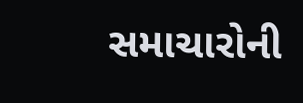સમાચારોની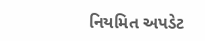નિયમિત અપડેટ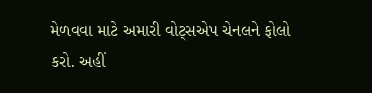મેળવવા માટે અમારી વોટ્સએપ ચેનલને ફોલો કરો. અહીં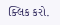ક્લિક કરો.